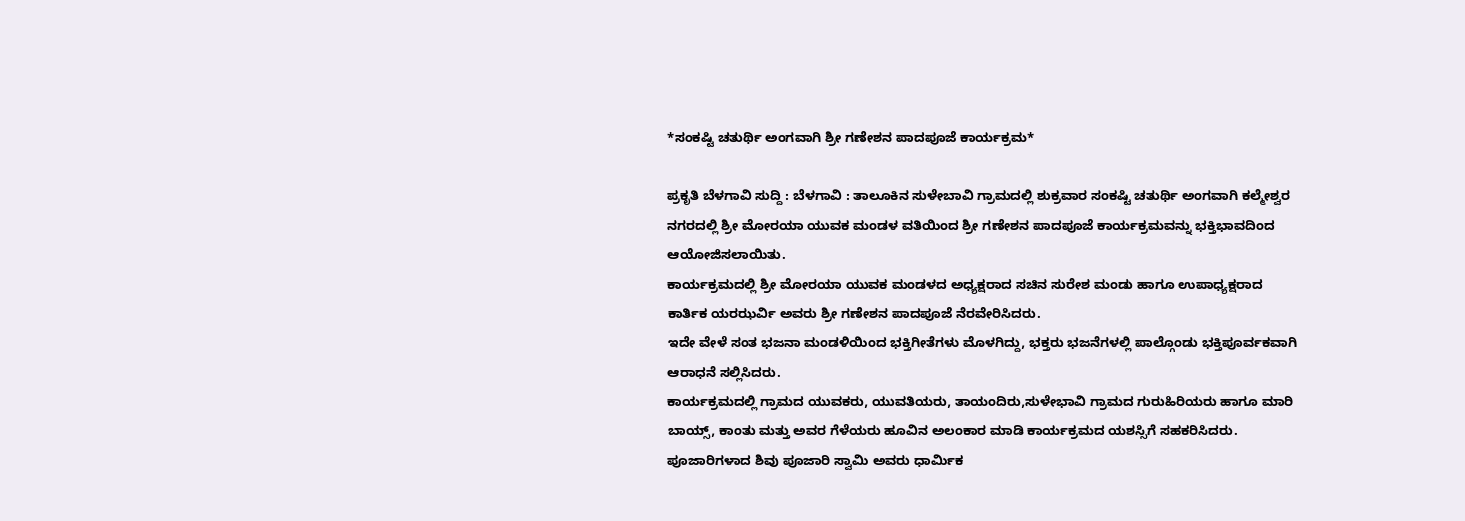*ಸಂಕಷ್ಟಿ ಚತುರ್ಥಿ ಅಂಗವಾಗಿ ಶ್ರೀ ಗಣೇಶನ ಪಾದಪೂಜೆ ಕಾರ್ಯಕ್ರಮ*

ಪ್ರಕೃತಿ ಬೆಳಗಾವಿ ಸುದ್ದಿ : ಬೆಳಗಾವಿ : ತಾಲೂಕಿನ ಸುಳೇಬಾವಿ ಗ್ರಾಮದಲ್ಲಿ ಶುಕ್ರವಾರ ಸಂಕಷ್ಟಿ ಚತುರ್ಥಿ ಅಂಗವಾಗಿ ಕಲ್ಮೇಶ್ವರ ನಗರದಲ್ಲಿ ಶ್ರೀ ಮೋರಯಾ ಯುವಕ ಮಂಡಳ ವತಿಯಿಂದ ಶ್ರೀ ಗಣೇಶನ ಪಾದಪೂಜೆ ಕಾರ್ಯಕ್ರಮವನ್ನು ಭಕ್ತಿಭಾವದಿಂದ ಆಯೋಜಿಸಲಾಯಿತು.
ಕಾರ್ಯಕ್ರಮದಲ್ಲಿ ಶ್ರೀ ಮೋರಯಾ ಯುವಕ ಮಂಡಳದ ಅಧ್ಯಕ್ಷರಾದ ಸಚಿನ ಸುರೇಶ ಮಂಡು ಹಾಗೂ ಉಪಾಧ್ಯಕ್ಷರಾದ ಕಾರ್ತಿಕ ಯರಝರ್ವಿ ಅವರು ಶ್ರೀ ಗಣೇಶನ ಪಾದಪೂಜೆ ನೆರವೇರಿಸಿದರು.
ಇದೇ ವೇಳೆ ಸಂತ ಭಜನಾ ಮಂಡಳಿಯಿಂದ ಭಕ್ತಿಗೀತೆಗಳು ಮೊಳಗಿದ್ದು, ಭಕ್ತರು ಭಜನೆಗಳಲ್ಲಿ ಪಾಲ್ಗೊಂಡು ಭಕ್ತಿಪೂರ್ವಕವಾಗಿ ಆರಾಧನೆ ಸಲ್ಲಿಸಿದರು.
ಕಾರ್ಯಕ್ರಮದಲ್ಲಿ ಗ್ರಾಮದ ಯುವಕರು, ಯುವತಿಯರು, ತಾಯಂದಿರು,ಸುಳೇಭಾವಿ ಗ್ರಾಮದ ಗುರುಹಿರಿಯರು ಹಾಗೂ ಮಾರಿ ಬಾಯ್ಸ್, ಕಾಂತು ಮತ್ತು ಅವರ ಗೆಳೆಯರು ಹೂವಿನ ಅಲಂಕಾರ ಮಾಡಿ ಕಾರ್ಯಕ್ರಮದ ಯಶಸ್ಸಿಗೆ ಸಹಕರಿಸಿದರು. ಪೂಜಾರಿಗಳಾದ ಶಿವು ಪೂಜಾರಿ ಸ್ವಾಮಿ ಅವರು ಧಾರ್ಮಿಕ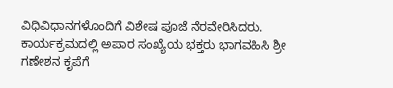ವಿಧಿವಿಧಾನಗಳೊಂದಿಗೆ ವಿಶೇಷ ಪೂಜೆ ನೆರವೇರಿಸಿದರು.
ಕಾರ್ಯಕ್ರಮದಲ್ಲಿ ಅಪಾರ ಸಂಖ್ಯೆಯ ಭಕ್ತರು ಭಾಗವಹಿಸಿ ಶ್ರೀ ಗಣೇಶನ ಕೃಪೆಗೆ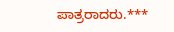ಪಾತ್ರರಾದರು.***